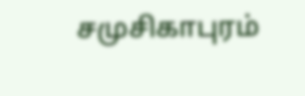சமுசிகாபுரம்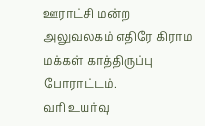ஊராட்சி மன்ற அலுவலகம் எதிரே கிராம மக்கள் காத்திருப்பு போராட்டம்.
வரி உயர்வு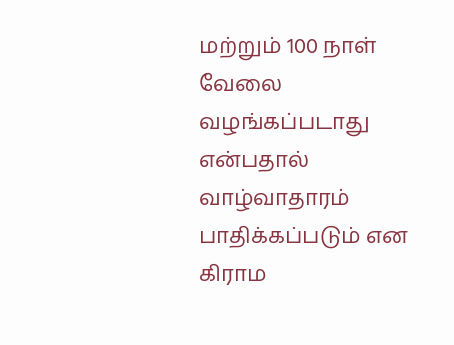மற்றும் 100 நாள் வேலை வழங்கப்படாது என்பதால் வாழ்வாதாரம் பாதிக்கப்படும் என கிராம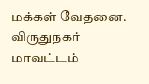மக்கள் வேதனை.
விருதுநகர் மாவட்டம்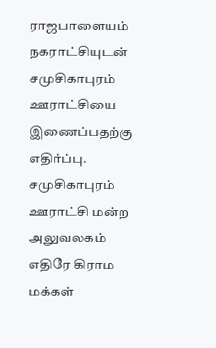ராஜபாளையம் நகராட்சியுடன் சமுசிகாபுரம் ஊராட்சியை இணைப்பதற்கு எதிர்ப்பு.
சமுசிகாபுரம் ஊராட்சி மன்ற அலுவலகம் எதிரே கிராம மக்கள்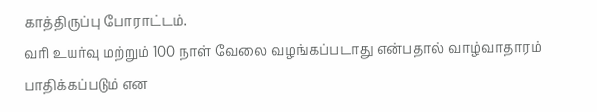காத்திருப்பு போராட்டம்.
வரி உயர்வு மற்றும் 100 நாள் வேலை வழங்கப்படாது என்பதால் வாழ்வாதாரம் பாதிக்கப்படும் என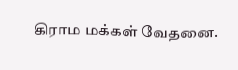கிராம மக்கள் வேதனை.